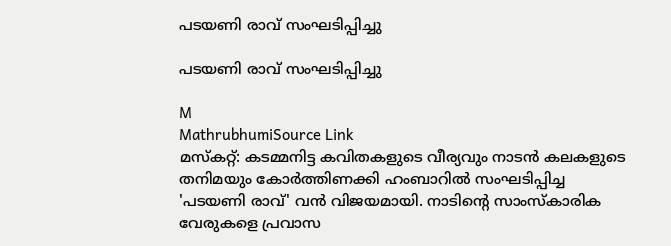പടയണി രാവ് സംഘടിപ്പിച്ചു

പടയണി രാവ് സംഘടിപ്പിച്ചു

M
MathrubhumiSource Link
മസ്കറ്റ്: കടമ്മനിട്ട കവിതകളുടെ വീര്യവും നാടൻ കലകളുടെ തനിമയും കോർത്തിണക്കി ഹംബാറിൽ സംഘടിപ്പിച്ച 'പടയണി രാവ്' വൻ വിജയമായി. നാടിന്റെ സാംസ്കാരിക വേരുകളെ പ്രവാസ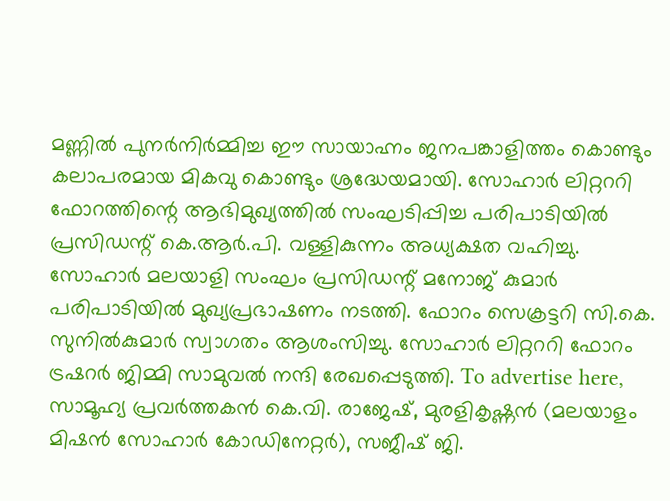മണ്ണിൽ പുനർനിർമ്മിച്ച ഈ സായാഹ്നം ജനപങ്കാളിത്തം കൊണ്ടും കലാപരമായ മികവു കൊണ്ടും ശ്രദ്ധേയമായി. സോഹാർ ലിറ്റററി ഫോറത്തിന്റെ ആഭിമുഖ്യത്തിൽ സംഘടിപ്പിച്ച പരിപാടിയിൽ പ്രസിഡന്റ് കെ.ആർ.പി. വള്ളികുന്നം അധ്യക്ഷത വഹിച്ചു. സോഹാർ മലയാളി സംഘം പ്രസിഡന്റ് മനോജ് കുമാർ പരിപാടിയിൽ മുഖ്യപ്രഭാഷണം നടത്തി. ഫോറം സെക്രട്ടറി സി.കെ. സുനിൽകുമാർ സ്വാഗതം ആശംസിച്ചു. സോഹാർ ലിറ്റററി ഫോറം ട്രഷറർ ജിമ്മി സാമുവൽ നന്ദി രേഖപ്പെടുത്തി. To advertise here, സാമൂഹ്യ പ്രവർത്തകൻ കെ.വി. രാജേഷ്, മുരളികൃഷ്ണൻ (മലയാളം മിഷൻ സോഹാർ കോഡിനേറ്റർ), സജീഷ് ജി.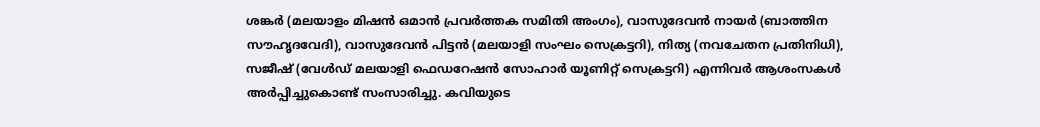ശങ്കർ (മലയാളം മിഷൻ ഒമാൻ പ്രവർത്തക സമിതി അംഗം), വാസുദേവൻ നായർ (ബാത്തിന സൗഹൃദവേദി), വാസുദേവൻ പിട്ടൻ (മലയാളി സംഘം സെക്രട്ടറി), നിത്യ (നവചേതന പ്രതിനിധി), സജീഷ് (വേൾഡ് മലയാളി ഫെഡറേഷൻ സോഹാർ യൂണിറ്റ് സെക്രട്ടറി) എന്നിവർ ആശംസകൾ അർപ്പിച്ചുകൊണ്ട് സംസാരിച്ചു. കവിയുടെ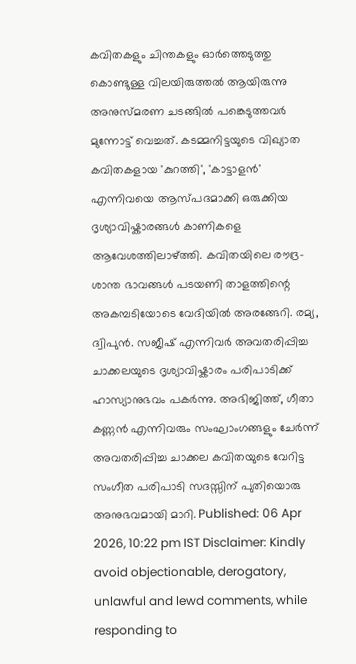കവിതകളും ചിന്തകളും ഓർത്തെടുത്തു കൊണ്ടുള്ള വിലയിരുത്തൽ ആയിരുന്നു അനുസ്മരണ ചടങ്ങിൽ പങ്കെടുത്തവർ മുന്നോട്ട് വെച്ചത്. കടമ്മനിട്ടയുടെ വിഖ്യാത കവിതകളായ 'കുറത്തി', 'കാട്ടാളൻ' എന്നിവയെ ആസ്പദമാക്കി ഒരുക്കിയ ദൃശ്യാവിഷ്കാരങ്ങൾ കാണികളെ ആവേശത്തിലാഴ്ത്തി. കവിതയിലെ രൗദ്ര-ശാന്ത ഭാവങ്ങൾ പടയണി താളത്തിന്റെ അകമ്പടിയോടെ വേദിയിൽ അരങ്ങേറി. രമ്യ, ദ്വിപുൻ. സജീഷ് എന്നിവർ അവതരിപ്പിച്ച ചാക്കലയുടെ ദൃശ്യാവിഷ്കാരം പരിപാടിക്ക് ഹാസ്യാനുഭവം പകർന്നു. അഭിജിത്ത്, ഗീതാ കണ്ണൻ എന്നിവരും സംഘാംഗങ്ങളും ചേർന്ന് അവതരിപ്പിച്ച ചാക്കല കവിതയുടെ വേറിട്ട സംഗീത പരിപാടി സദസ്സിന് പുതിയൊരു അനുഭവമായി മാറി. Published: 06 Apr 2026, 10:22 pm IST Disclaimer: Kindly avoid objectionable, derogatory, unlawful and lewd comments, while responding to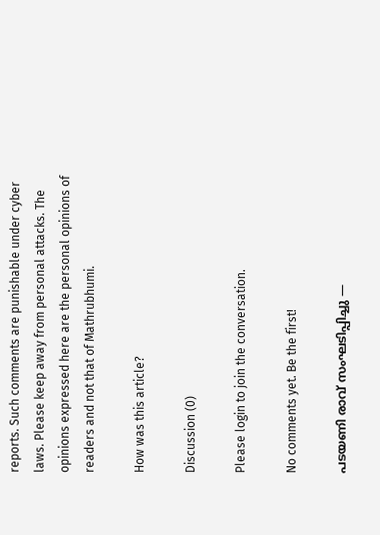reports. Such comments are punishable under cyber laws. Please keep away from personal attacks. The opinions expressed here are the personal opinions of readers and not that of Mathrubhumi.

How was this article?

Discussion (0)

Please login to join the conversation.

No comments yet. Be the first!

പടയണി രാവ് സംഘടിപ്പിച്ചു —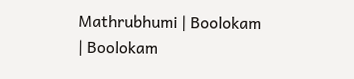Mathrubhumi | Boolokam | Boolokam